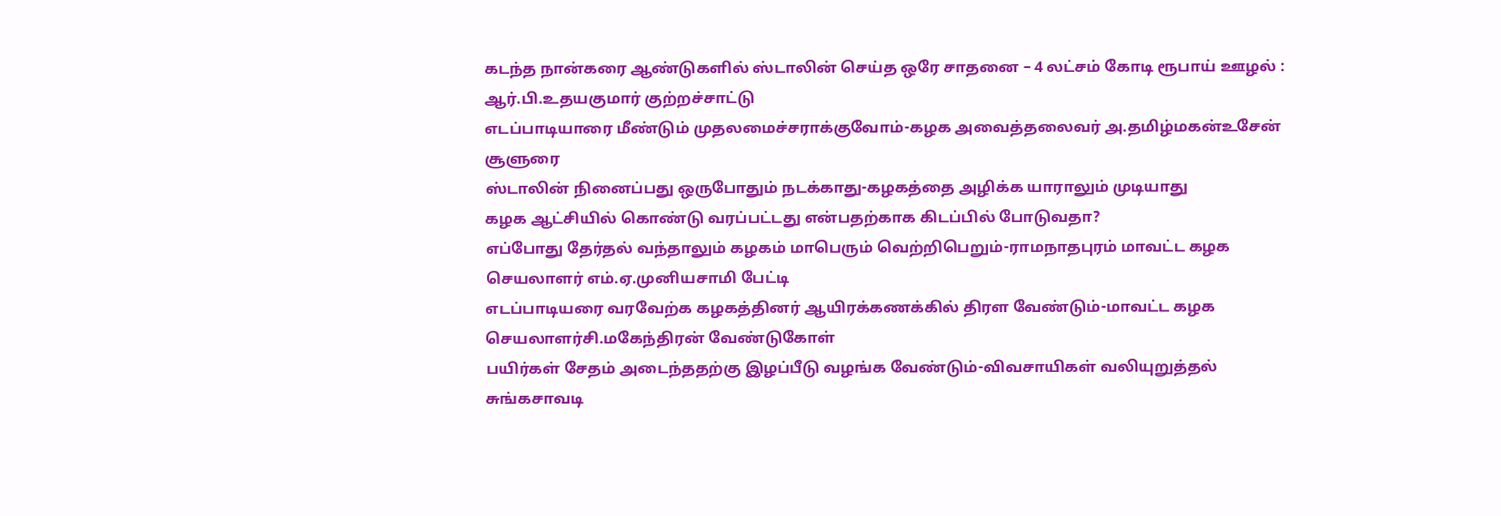கடந்த நான்கரை ஆண்டுகளில் ஸ்டாலின் செய்த ஒரே சாதனை – 4 லட்சம் கோடி ரூபாய் ஊழல் : ஆர்.பி.உதயகுமார் குற்றச்சாட்டு
எடப்பாடியாரை மீண்டும் முதலமைச்சராக்குவோம்-கழக அவைத்தலைவர் அ.தமிழ்மகன்உசேன் சூளுரை
ஸ்டாலின் நினைப்பது ஒருபோதும் நடக்காது-கழகத்தை அழிக்க யாராலும் முடியாது
கழக ஆட்சியில் கொண்டு வரப்பட்டது என்பதற்காக கிடப்பில் போடுவதா?
எப்போது தேர்தல் வந்தாலும் கழகம் மாபெரும் வெற்றிபெறும்-ராமநாதபுரம் மாவட்ட கழக செயலாளர் எம்.ஏ.முனியசாமி பேட்டி
எடப்பாடியரை வரவேற்க கழகத்தினர் ஆயிரக்கணக்கில் திரள வேண்டும்-மாவட்ட கழக செயலாளர்சி.மகேந்திரன் வேண்டுகோள்
பயிர்கள் சேதம் அடைந்ததற்கு இழப்பீடு வழங்க வேண்டும்-விவசாயிகள் வலியுறுத்தல்
சுங்கசாவடி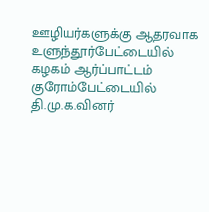ஊழியர்களுக்கு ஆதரவாக உளுந்தூர்பேட்டையில் கழகம் ஆர்ப்பாட்டம்
குரோம்பேட்டையில் தி.மு.க.வினர்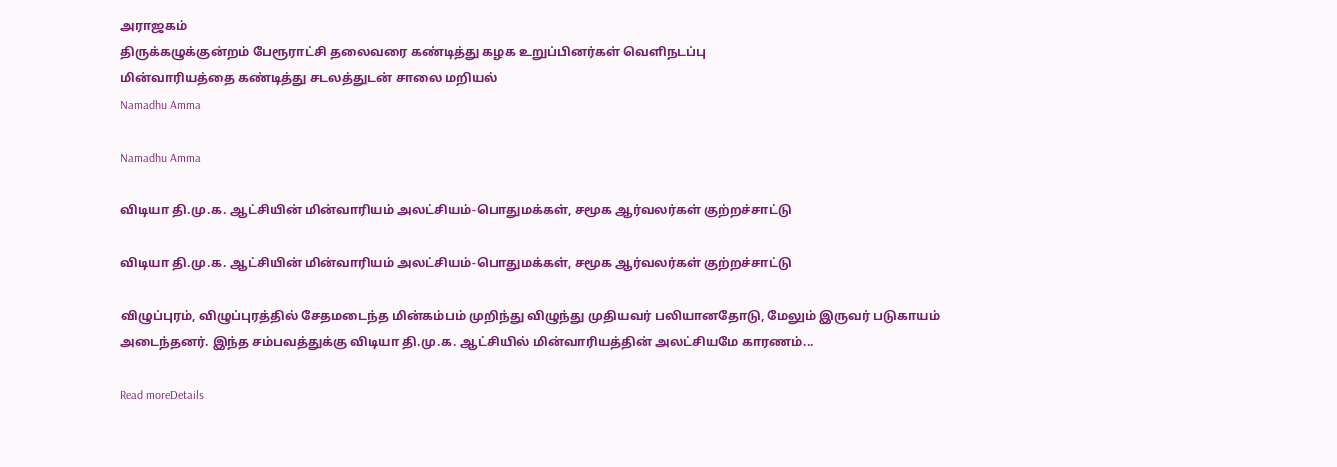அராஜகம்
திருக்கழுக்குன்றம் பேரூராட்சி தலைவரை கண்டித்து கழக உறுப்பினர்கள் வெளிநடப்பு
மின்வாரியத்தை கண்டித்து சடலத்துடன் சாலை மறியல்
Namadhu Amma

Namadhu Amma

விடியா தி.மு.க. ஆட்சியின் மின்வாரியம் அலட்சியம்-பொதுமக்கள், சமூக ஆர்வலர்கள் குற்றச்சாட்டு

விடியா தி.மு.க. ஆட்சியின் மின்வாரியம் அலட்சியம்-பொதுமக்கள், சமூக ஆர்வலர்கள் குற்றச்சாட்டு

விழுப்புரம், விழுப்புரத்தில் சேதமடைந்த மின்கம்பம் முறிந்து விழுந்து முதியவர் பலியானதோடு, மேலும் இருவர் படுகாயம் அடைந்தனர். இந்த சம்பவத்துக்கு விடியா தி.மு.க. ஆட்சியில் மின்வாரியத்தின் அலட்சியமே காரணம்...

Read moreDetails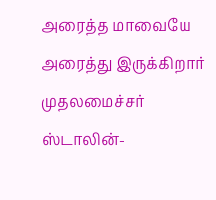அரைத்த மாவையே அரைத்து இருக்கிறார் முதலமைச்சர் ஸ்டாலின்-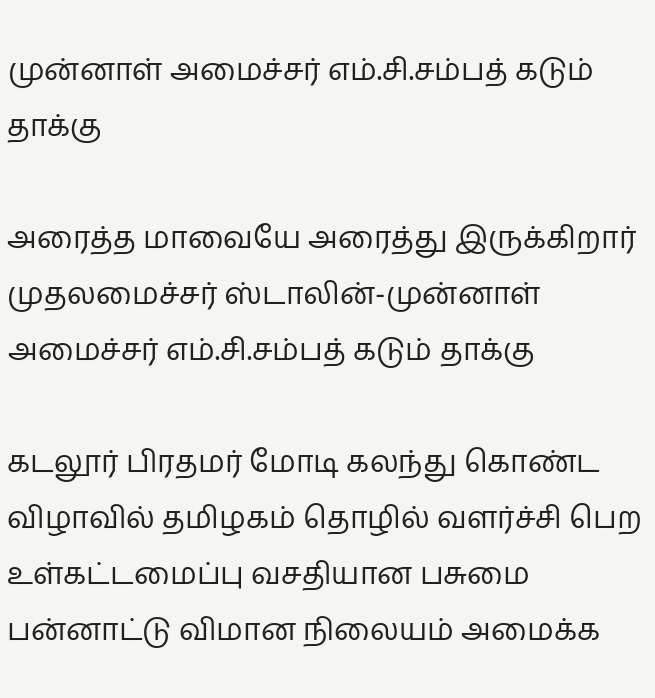முன்னாள் அமைச்சர் எம்.சி.சம்பத் கடும் தாக்கு

அரைத்த மாவையே அரைத்து இருக்கிறார் முதலமைச்சர் ஸ்டாலின்-முன்னாள் அமைச்சர் எம்.சி.சம்பத் கடும் தாக்கு

கடலூர் பிரதமர் மோடி கலந்து கொண்ட விழாவில் தமிழகம் தொழில் வளர்ச்சி பெற உள்கட்டமைப்பு வசதியான பசுமை பன்னாட்டு விமான நிலையம் அமைக்க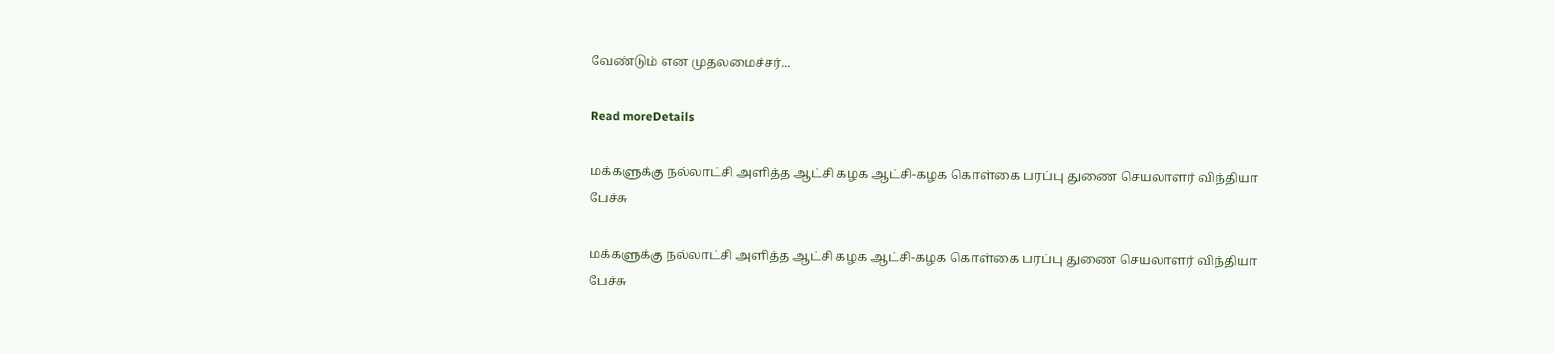வேண்டும் என முதலமைச்சர்...

Read moreDetails

மக்களுக்கு நல்லாட்சி அளித்த ஆட்சி கழக ஆட்சி-கழக கொள்கை பரப்பு துணை செயலாளர் விந்தியா பேச்சு

மக்களுக்கு நல்லாட்சி அளித்த ஆட்சி கழக ஆட்சி-கழக கொள்கை பரப்பு துணை செயலாளர் விந்தியா பேச்சு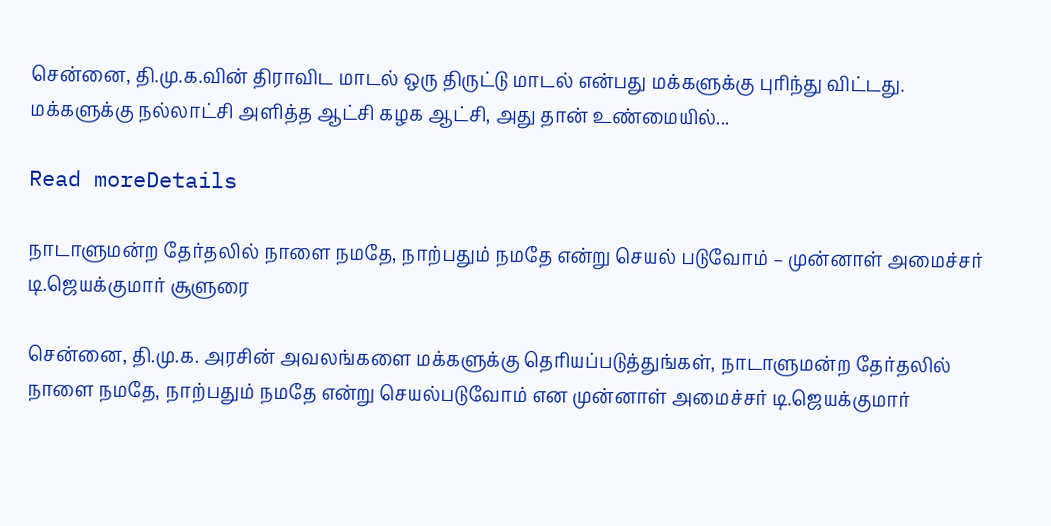சென்னை, தி.மு.க.வின் திராவிட மாடல் ஒரு திருட்டு மாடல் என்பது மக்களுக்கு புரிந்து விட்டது. மக்களுக்கு நல்லாட்சி அளித்த ஆட்சி கழக ஆட்சி, அது தான் உண்மையில்...

Read moreDetails

நாடாளுமன்ற தேர்தலில் நாளை நமதே, நாற்பதும் நமதே என்று செயல் படுவோம் – முன்னாள் அமைச்சர் டி.ஜெயக்குமார் சூளுரை

சென்னை, தி.மு.க. அரசின் அவலங்களை மக்களுக்கு தெரியப்படுத்துங்கள், நாடாளுமன்ற தேர்தலில் நாளை நமதே, நாற்பதும் நமதே என்று செயல்படுவோம் என முன்னாள் அமைச்சர் டி.ஜெயக்குமார்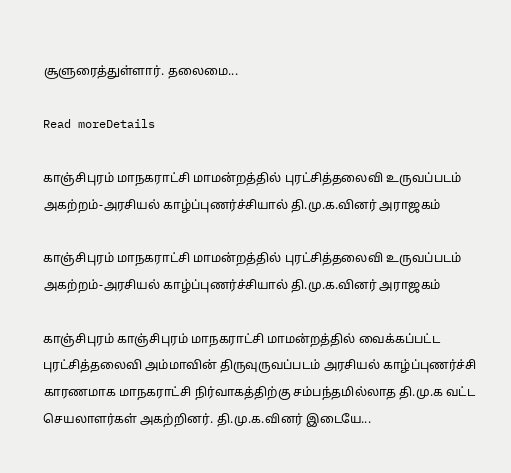சூளுரைத்துள்ளார். தலைமை...

Read moreDetails

காஞ்சிபுரம் மாநகராட்சி மாமன்றத்தில் புரட்சித்தலைவி உருவப்படம் அகற்றம்-அரசியல் காழ்ப்புணர்ச்சியால் தி.மு.க.வினர் அராஜகம்

காஞ்சிபுரம் மாநகராட்சி மாமன்றத்தில் புரட்சித்தலைவி உருவப்படம் அகற்றம்-அரசியல் காழ்ப்புணர்ச்சியால் தி.மு.க.வினர் அராஜகம்

காஞ்சிபுரம் காஞ்சிபுரம் மாநகராட்சி மாமன்றத்தில் வைக்கப்பட்ட புரட்சித்தலைவி அம்மாவின் திருவுருவப்படம் அரசியல் காழ்ப்புணர்ச்சி காரணமாக மாநகராட்சி நிர்வாகத்திற்கு சம்பந்தமில்லாத தி.மு.க வட்ட செயலாளர்கள் அகற்றினர். தி.மு.க.வினர் இடையே...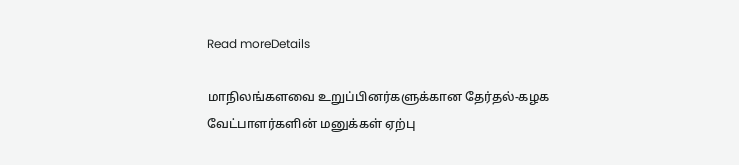Read moreDetails

மாநிலங்களவை உறுப்பினர்களுக்கான தேர்தல்-கழக வேட்பாளர்களின் மனுக்கள் ஏற்பு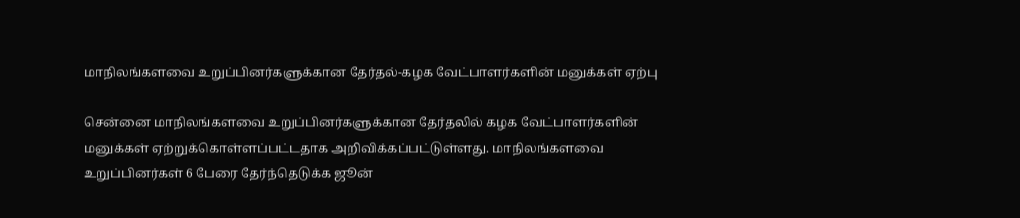மாநிலங்களவை உறுப்பினர்களுக்கான தேர்தல்-கழக வேட்பாளர்களின் மனுக்கள் ஏற்பு

சென்னை மாநிலங்களவை உறுப்பினர்களுக்கான தேர்தலில் கழக வேட்பாளர்களின் மனுக்கள் ஏற்றுக்கொள்ளப்பட்டதாக அறிவிக்கப்பட்டுள்ளது. மாநிலங்களவை உறுப்பினர்கள் 6 பேரை தேர்ந்தெடுக்க ஜூன்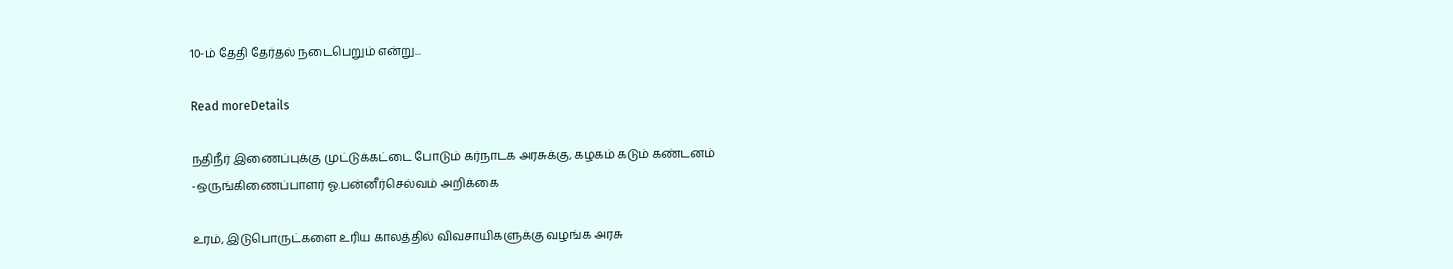10-ம் தேதி தேர்தல் நடைபெறும் என்று...

Read moreDetails

நதிநீர் இணைப்புக்கு முட்டுக்கட்டை போடும் கர்நாடக அரசுக்கு, கழகம் கடும் கண்டனம் -ஒருங்கிணைப்பாளர் ஓ.பன்னீர்செல்வம் அறிக்கை

உரம், இடுபொருட்களை உரிய காலத்தில் விவசாயிகளுக்கு வழங்க அரசு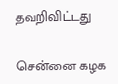தவறிவிட்டது

சென்னை கழக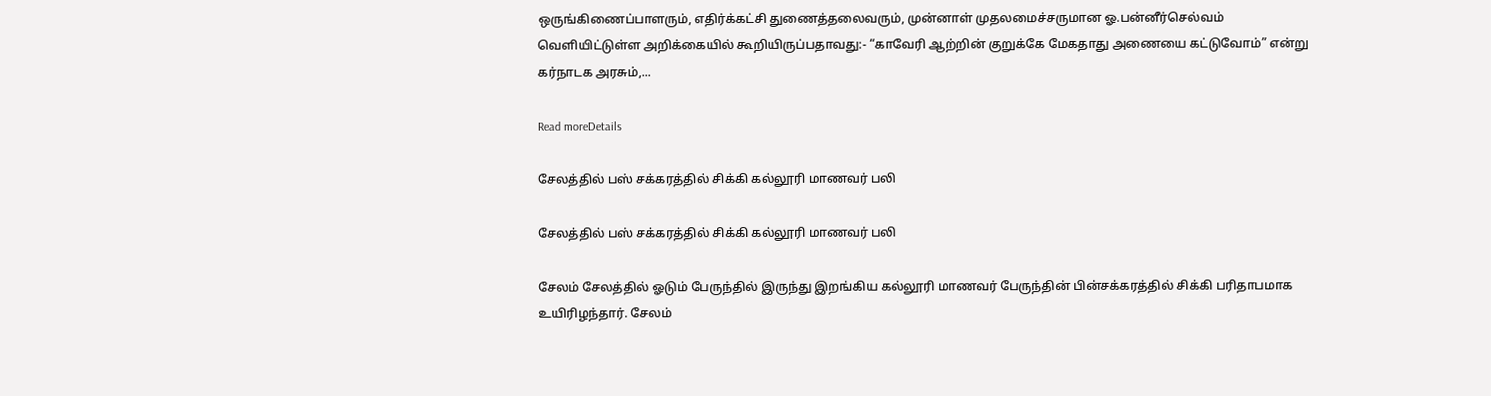ஒருங்கிணைப்பாளரும், எதிர்க்கட்சி துணைத்தலைவரும், முன்னாள் முதலமைச்சருமான ஓ.பன்னீர்செல்வம் வெளியிட்டுள்ள அறிக்கையில் கூறியிருப்பதாவது:- “காவேரி ஆற்றின் குறுக்கே மேகதாது அணையை கட்டுவோம்” என்று கர்நாடக அரசும்,...

Read moreDetails

சேலத்தில் பஸ் சக்கரத்தில் சிக்கி கல்லூரி மாணவர் பலி

சேலத்தில் பஸ் சக்கரத்தில் சிக்கி கல்லூரி மாணவர் பலி

சேலம் சேலத்தில் ஓடும் பேருந்தில் இருந்து இறங்கிய கல்லூரி மாணவர் பேருந்தின் பின்சக்கரத்தில் சிக்கி பரிதாபமாக உயிரிழந்தார். சேலம்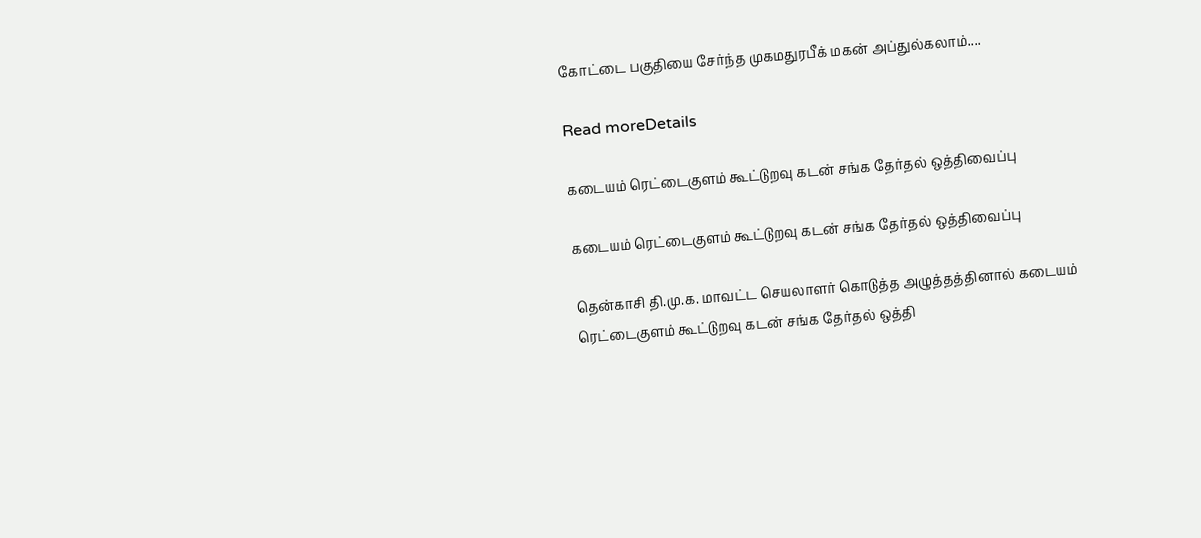கோட்டை பகுதியை சேர்ந்த முகமதுரபீக் மகன் அப்துல்கலாம்....

Read moreDetails

கடையம் ரெட்டைகுளம் கூட்டுறவு கடன் சங்க தேர்தல் ஒத்திவைப்பு

கடையம் ரெட்டைகுளம் கூட்டுறவு கடன் சங்க தேர்தல் ஒத்திவைப்பு

தென்காசி தி.மு.க. மாவட்ட செயலாளர் கொடுத்த அழுத்தத்தினால் கடையம் ரெட்டைகுளம் கூட்டுறவு கடன் சங்க தேர்தல் ஒத்தி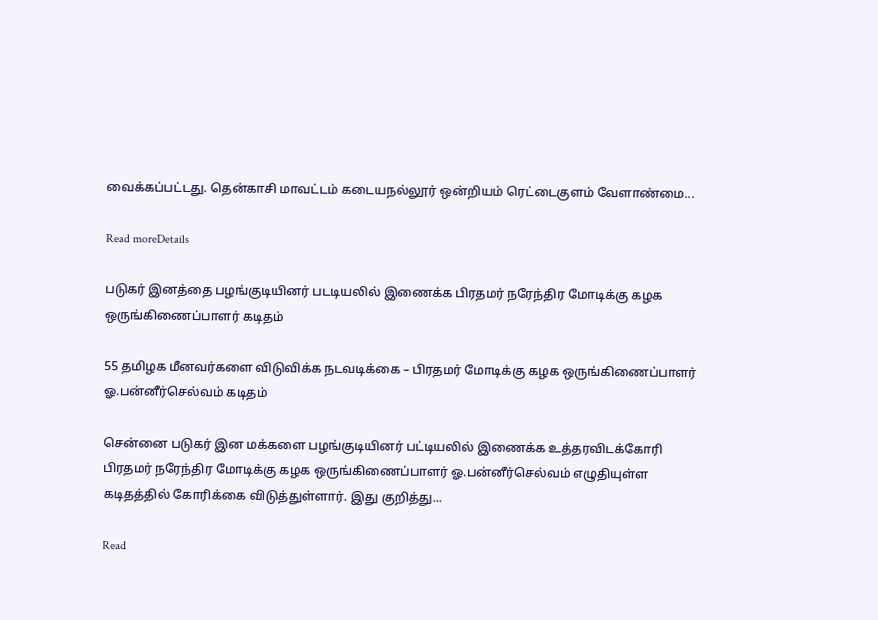வைக்கப்பட்டது. தென்காசி மாவட்டம் கடையநல்லூர் ஒன்றியம் ரெட்டைகுளம் வேளாண்மை...

Read moreDetails

படுகர் இனத்தை பழங்குடியினர் படடியலில் இணைக்க பிரதமர் நரேந்திர மோடிக்கு கழக ஒருங்கிணைப்பாளர் கடிதம்

55 தமிழக மீனவர்களை விடுவிக்க நடவடிக்கை – பிரதமர் மோடிக்கு கழக ஒருங்கிணைப்பாளர் ஓ.பன்னீர்செல்வம் கடிதம்

சென்னை படுகர் இன மக்களை பழங்குடியினர் பட்டியலில் இணைக்க உத்தரவிடக்கோரி பிரதமர் நரேந்திர மோடிக்கு கழக ஒருங்கிணைப்பாளர் ஓ.பன்னீர்செல்வம் எழுதியுள்ள கடிதத்தில் கோரிக்கை விடுத்துள்ளார். இது குறித்து...

Read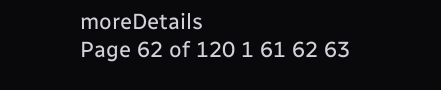moreDetails
Page 62 of 120 1 61 62 63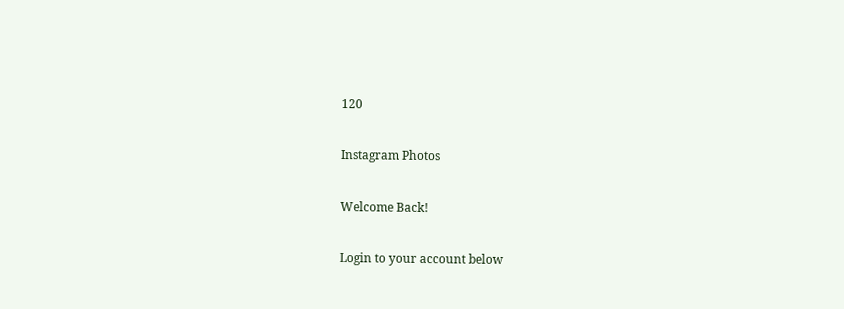120

Instagram Photos

Welcome Back!

Login to your account below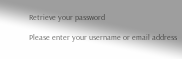Retrieve your password

Please enter your username or email address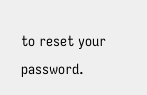to reset your password.